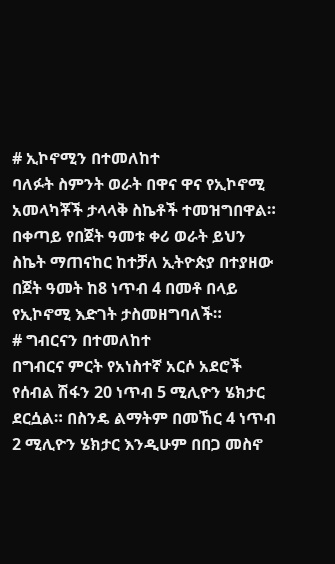# ኢኮኖሚን በተመለከተ
ባለፉት ስምንት ወራት በዋና ዋና የኢኮኖሚ አመላካቾች ታላላቅ ስኬቶች ተመዝግበዋል። በቀጣይ የበጀት ዓመቱ ቀሪ ወራት ይህን ስኬት ማጠናከር ከተቻለ ኢትዮጵያ በተያዘው በጀት ዓመት ከ8 ነጥብ 4 በመቶ በላይ የኢኮኖሚ እድገት ታስመዘግባለች።
# ግብርናን በተመለከተ
በግብርና ምርት የአነስተኛ አርሶ አደሮች የሰብል ሽፋን 20 ነጥብ 5 ሚሊዮን ሄክታር ደርሷል። በስንዴ ልማትም በመኸር 4 ነጥብ 2 ሚሊዮን ሄክታር እንዲሁም በበጋ መስኖ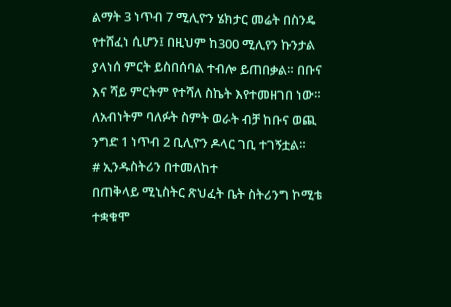ልማት 3 ነጥብ 7 ሚሊዮን ሄክታር መሬት በስንዴ የተሸፈነ ሲሆን፤ በዚህም ከ300 ሚሊየን ኩንታል ያላነሰ ምርት ይስበሰባል ተብሎ ይጠበቃል። በቡና እና ሻይ ምርትም የተሻለ ስኬት እየተመዘገበ ነው። ለአብነትም ባለፉት ስምት ወራት ብቻ ከቡና ወጪ ንግድ 1 ነጥብ 2 ቢሊዮን ዶላር ገቢ ተገኝቷል።
# ኢንዱስትሪን በተመለከተ
በጠቅላይ ሚኒስትር ጽህፈት ቤት ስትሪንግ ኮሚቴ ተቋቁሞ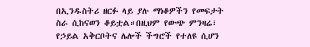በኢንዱስትሪ ዘርፉ ላይ ያሉ ማነቆዎችን የመፍታት ስራ ሲከናወን ቆይቷል።በዚህም የውጭ ምንዛሬ፣ የኃይል አቅርቦትና ሌሎች ችግሮች የተለዩ ሲሆን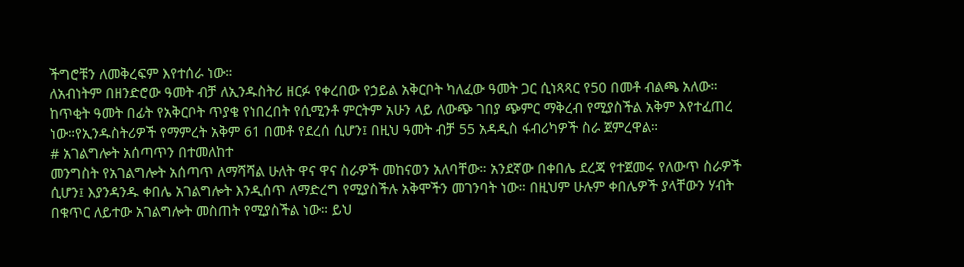ችግሮቹን ለመቅረፍም እየተሰራ ነው።
ለአብነትም በዘንድሮው ዓመት ብቻ ለኢንዱስትሪ ዘርፉ የቀረበው የኃይል አቅርቦት ካለፈው ዓመት ጋር ሲነጻጻር የ50 በመቶ ብልጫ አለው። ከጥቂት ዓመት በፊት የአቅርቦት ጥያቄ የነበረበት የሲሚንቶ ምርትም አሁን ላይ ለውጭ ገበያ ጭምር ማቅረብ የሚያስችል አቅም እየተፈጠረ ነው።የኢንዱስትሪዎች የማምረት አቅም 61 በመቶ የደረሰ ሲሆን፤ በዚህ ዓመት ብቻ 55 አዳዲስ ፋብሪካዎች ስራ ጀምረዋል።
# አገልግሎት አሰጣጥን በተመለከተ
መንግስት የአገልግሎት አሰጣጥ ለማሻሻል ሁለት ዋና ዋና ስራዎች መከናወን አለባቸው። አንደኛው በቀበሌ ደረጃ የተጀመሩ የለውጥ ስራዎች ሲሆን፤ እያንዳንዱ ቀበሌ አገልግሎት እንዲሰጥ ለማድረግ የሚያስችሉ አቅሞችን መገንባት ነው። በዚህም ሁሉም ቀበሌዎች ያላቸውን ሃብት በቁጥር ለይተው አገልግሎት መስጠት የሚያስችል ነው። ይህ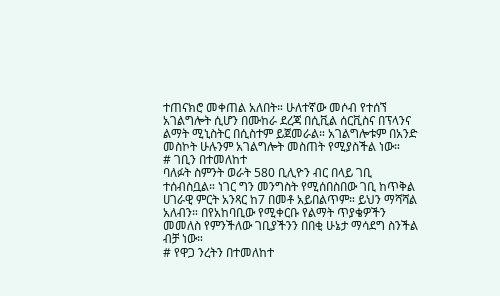ተጠናክሮ መቀጠል አለበት። ሁለተኛው መሶብ የተሰኘ አገልግሎት ሲሆን በሙከራ ደረጃ በሲቪል ሰርቪስና በፕላንና ልማት ሚኒስትር በሲስተም ይጀመራል። አገልግሎቱም በአንድ መስኮት ሁሉንም አገልግሎት መስጠት የሚያስችል ነው።
# ገቢን በተመለከተ
ባለፉት ስምንት ወራት 580 ቢሊዮን ብር በላይ ገቢ ተሰብስቧል። ነገር ግን መንግስት የሚሰበስበው ገቢ ከጥቅል ሀገራዊ ምርት አንጻር ከ7 በመቶ አይበልጥም። ይህን ማሻሻል አለብን። በየአከባቢው የሚቀርቡ የልማት ጥያቄዎችን መመለስ የምንችለው ገቢያችንን በበቂ ሁኔታ ማሳደግ ስንችል ብቻ ነው።
# የዋጋ ንረትን በተመለከተ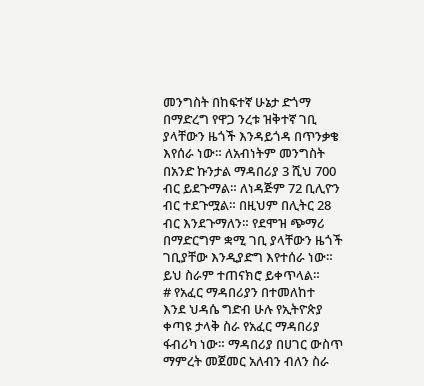መንግስት በከፍተኛ ሁኔታ ድጎማ በማድረግ የዋጋ ንረቱ ዝቅተኛ ገቢ ያላቸውን ዜጎች እንዳይጎዳ በጥንቃቄ እየሰራ ነው። ለአብነትም መንግስት በአንድ ኩንታል ማዳበሪያ 3 ሺህ 700 ብር ይደጉማል። ለነዳጅም 72 ቢሊዮን ብር ተደጉሟል። በዚህም በሊትር 28 ብር እንደጉማለን። የደሞዝ ጭማሪ በማድርግም ቋሚ ገቢ ያላቸውን ዜጎች ገቢያቸው እንዲያድግ እየተሰራ ነው። ይህ ስራም ተጠናክሮ ይቀጥላል።
# የአፈር ማዳበሪያን በተመለከተ
እንደ ህዳሴ ግድብ ሁሉ የኢትዮጵያ ቀጣዩ ታላቅ ስራ የአፈር ማዳበሪያ ፋብሪካ ነው። ማዳበሪያ በሀገር ውስጥ ማምረት መጀመር አለብን ብለን ስራ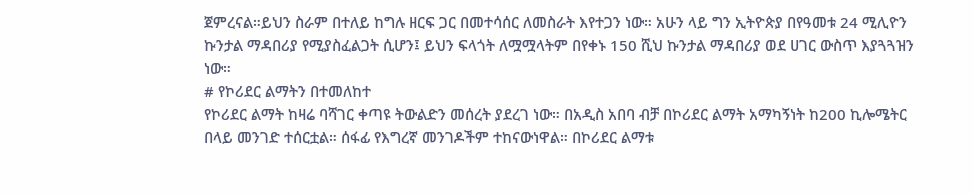ጀምረናል።ይህን ስራም በተለይ ከግሉ ዘርፍ ጋር በመተሳሰር ለመስራት እየተጋን ነው። አሁን ላይ ግን ኢትዮጵያ በየዓመቱ 24 ሚሊዮን ኩንታል ማዳበሪያ የሚያስፈልጋት ሲሆን፤ ይህን ፍላጎት ለሟሟላትም በየቀኑ 150 ሺህ ኩንታል ማዳበሪያ ወደ ሀገር ውስጥ እያጓጓዝን ነው።
# የኮሪደር ልማትን በተመለከተ
የኮሪደር ልማት ከዛሬ ባሻገር ቀጣዩ ትውልድን መሰረት ያደረገ ነው። በአዲስ አበባ ብቻ በኮሪደር ልማት አማካኝነት ከ200 ኪሎሜትር በላይ መንገድ ተሰርቷል። ሰፋፊ የእግረኛ መንገዶችም ተከናውነዋል። በኮሪደር ልማቱ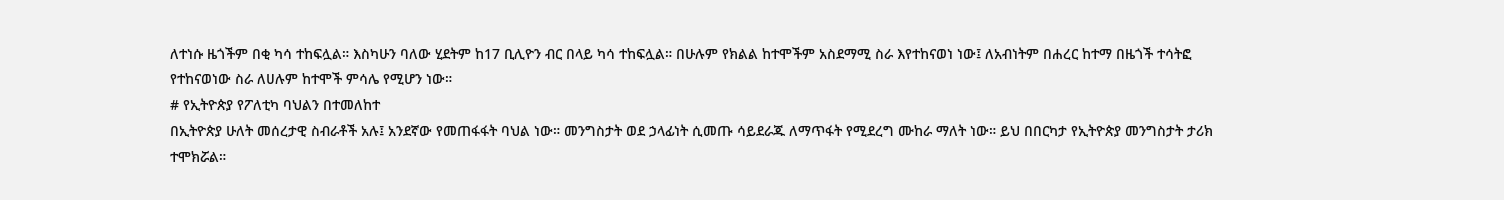ለተነሱ ዜጎችም በቂ ካሳ ተከፍሏል። እስካሁን ባለው ሂደትም ከ17 ቢሊዮን ብር በላይ ካሳ ተከፍሏል። በሁሉም የክልል ከተሞችም አስደማሚ ስራ እየተከናወነ ነው፤ ለአብነትም በሐረር ከተማ በዜጎች ተሳትፎ የተከናወነው ስራ ለሀሉም ከተሞች ምሳሌ የሚሆን ነው።
# የኢትዮጵያ የፖለቲካ ባህልን በተመለከተ
በኢትዮጵያ ሁለት መሰረታዊ ስብራቶች አሉ፤ አንደኛው የመጠፋፋት ባህል ነው። መንግስታት ወደ ኃላፊነት ሲመጡ ሳይደራጁ ለማጥፋት የሚደረግ ሙከራ ማለት ነው። ይህ በበርካታ የኢትዮጵያ መንግስታት ታሪክ ተሞክሯል።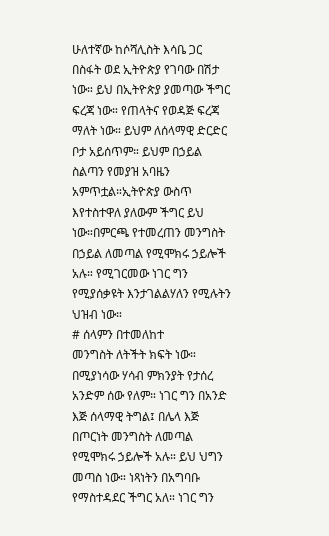ሁለተኛው ከሶሻሊስት እሳቤ ጋር በስፋት ወደ ኢትዮጵያ የገባው በሽታ ነው። ይህ በኢትዮጵያ ያመጣው ችግር ፍረጃ ነው። የጠላትና የወዳጅ ፍረጃ ማለት ነው። ይህም ለሰላማዊ ድርድር ቦታ አይሰጥም። ይህም በኃይል ስልጣን የመያዝ አባዜን አምጥቷል።ኢትዮጵያ ውስጥ እየተስተዋለ ያለውም ችግር ይህ ነው።በምርጫ የተመረጠን መንግስት በኃይል ለመጣል የሚሞክሩ ኃይሎች አሉ። የሚገርመው ነገር ግን የሚያሰቃዩት እንታገልልሃለን የሚሉትን ህዝብ ነው።
# ሰላምን በተመለከተ
መንግስት ለትችት ክፍት ነው። በሚያነሳው ሃሳብ ምክንያት የታሰረ አንድም ሰው የለም። ነገር ግን በአንድ እጅ ሰላማዊ ትግል፤ በሌላ እጅ በጦርነት መንግስት ለመጣል የሚሞክሩ ኃይሎች አሉ። ይህ ህግን መጣስ ነው። ነጻነትን በአግባቡ የማስተዳደር ችግር አለ። ነገር ግን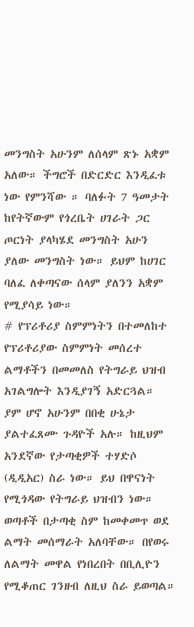መንግስት አሁንም ለሰላም ጽኑ አቋም አለው። ችግሮች በድርድር እንዲፈቱ ነው የምንሻው ። ባለፉት 7 ዓመታት ከየትኛውም የጎረቤት ሀገራት ጋር ጦርነት ያላካሄደ መንግስት አሁን ያለው መንግስት ነው። ይህም ከሀገር ባለፈ ለቀጣናው ሰላም ያለንን አቋም የሚያሳይ ነው።
# የፕሪቶሪያ ስምምነትን በተመለከተ
የፕሪቶሪያው ስምምነት መሰረተ ልማቶችን በመመለስ የትግራይ ህዝብ አገልግሎት እንዲያገኝ አድርጓል። ያም ሆኖ አሁንም በበቂ ሁኔታ ያልተፈጸሙ ጉዳዮች አሉ። ከዚህም አንደኛው የታጣቂዎች ተሃድሶ (ዲዲአር) ስራ ነው። ይህ በዋናነት የሚጎዳው የትግራይ ህዝብን ነው። ወጣቶች በታጣቂ ስም ከመቀመጥ ወደ ልማት መሰማራት አለባቸው። በየወሩ ለልማት መዋል የነበረበት በቢሊዮን የሚቆጠር ገንዘብ ለዚህ ስራ ይወጣል።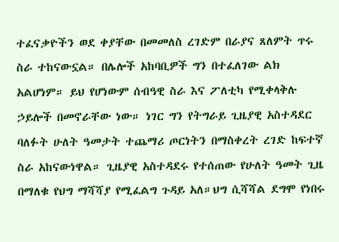ተፈናቃዮችን ወደ ቀያቸው በመመለስ ረገድም በራያና ጸለምት ጥሩ ስራ ተከናውኗል። በሌሎች አከባቢዎች ግን በተፈለገው ልክ አልሆነም። ይህ የሆነውም ሰብዓዊ ስራ እና ፖለቲካ የሚቀላቅሉ ኃይሎች በመኖራቸው ነው። ነገር ግን የትግራይ ጊዜያዊ አስተዳደር ባለፉት ሁለት ዓመታት ተጨማሪ ጦርነትን በማስቀረት ረገድ ከፍተኛ ስራ አከናውነዋል። ጊዜያዊ አስተዳደሩ የተሰጠው የሁለት ዓመት ጊዜ በማለቁ የህግ ማሻሻያ የሚፈልግ ጉዳይ አለ።ህግ ሲሻሻል ደግሞ የነበሩ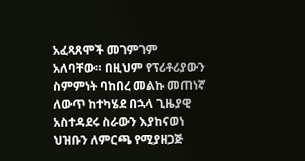አፈጻጸሞች መገምገም አለባቸው። በዚህም የፕሪቶሪያውን ስምምነት ባከበረ መልኩ መጠነኛ ለውጥ ከተካሄደ በኋላ ጊዜያዊ አስተዳደሩ ስራውን እያከናወነ ህዝቡን ለምርጫ የሚያዘጋጅ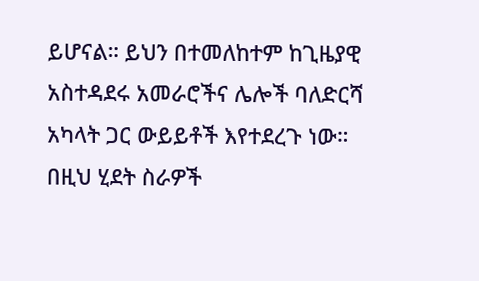ይሆናል። ይህን በተመለከተም ከጊዜያዊ አስተዳደሩ አመራሮችና ሌሎች ባለድርሻ አካላት ጋር ውይይቶች እየተደረጉ ነው። በዚህ ሂደት ስራዎች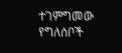ተገምግመው የግለሰቦች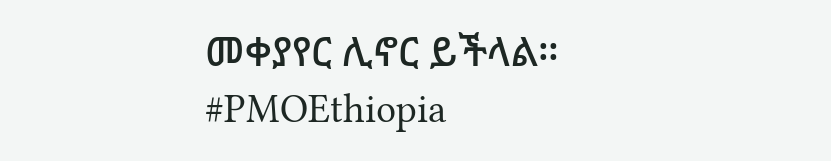መቀያየር ሊኖር ይችላል።
#PMOEthiopia